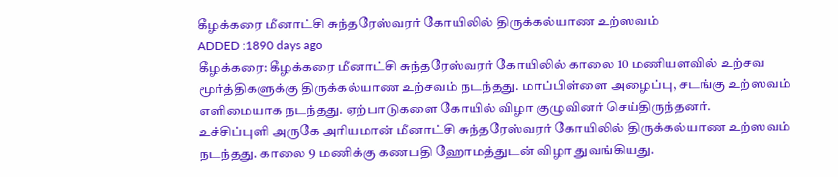கீழக்கரை மீனாட்சி சுந்தரேஸ்வரர் கோயிலில் திருக்கல்யாண உற்ஸவம்
ADDED :1890 days ago
கீழக்கரை: கீழக்கரை மீனாட்சி சுந்தரேஸ்வரர் கோயிலில் காலை 10 மணியளவில் உற்சவ மூர்த்திகளுக்கு திருக்கல்யாண உற்சவம் நடந்தது. மாப்பிள்ளை அழைப்பு, சடங்கு உற்ஸவம் எளிமையாக நடந்தது. ஏற்பாடுகளை கோயில் விழா குழுவினர் செய்திருந்தனர்.
உச்சிப்புளி அருகே அரியமான் மீனாட்சி சுந்தரேஸ்வரர் கோயிலில் திருக்கல்யாண உற்ஸவம் நடந்தது. காலை 9 மணிக்கு கணபதி ஹோமத்துடன் விழா துவங்கியது.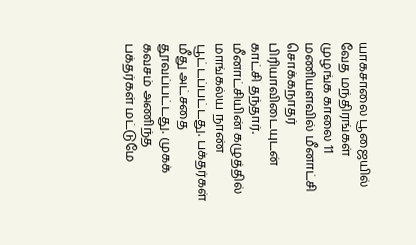யாகசாலை பூஜையில் வேத மந்திரங்கள் முழங்க காலை 11 மணியளவில் மீனாட்சி சொக்கநாதர் பிரியாவிடையுடன் காட்சி தந்தார். மீனாட்சியின் கழுத்தில் மாங்கல்ய நாண் பூட்டப்பட்டது. பக்தர்கள் மீது அட்சதை தூவப்பட்டது. முகக் கவசம் அணிந்த பக்தர்கள் மட்டுமே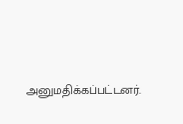அனுமதிக்கப்பட்டனர்.